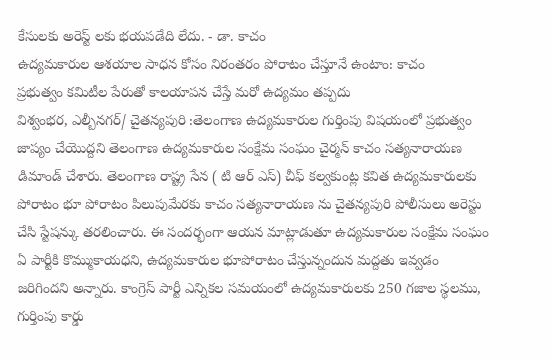కేసులకు అరెస్ట్ లకు భయపడేది లేదు. - డా. కాచం
ఉద్యమకారుల ఆశయాల సాధన కోసం నిరంతరం పోరాటం చేస్తూనే ఉంటాం: కాచం
ప్రభుత్వం కమిటీల పేరుతో కాలయాపన చేస్తే మరో ఉద్యమం తప్పదు
విశ్వంభర, ఎల్బీనగర్/ చైతన్యపురి :తెలంగాణ ఉద్యమకారుల గుర్తింపు విషయంలో ప్రభుత్వం జాప్యం చేయొద్దని తెలంగాణ ఉద్యమకారుల సంక్షేమ సంఘం చైర్మన్ కాచం సత్యనారాయణ డిమాండ్ చేశారు. తెలంగాణ రాష్ట్ర సేన ( టి ఆర్ ఎస్) చీఫ్ కల్వకుంట్ల కవిత ఉద్యమకారులకు పోరాటం భూ పోరాటం పిలుపుమేరకు కాచం సత్యనారాయణ ను చైతన్యపురి పోలీసులు అరెస్టు చేసి స్టేషన్కు తరలించారు. ఈ సందర్భంగా ఆయన మాట్లాడుతూ ఉద్యమకారుల సంక్షేమ సంఘం ఏ పార్టీకి కొమ్ముకాయధని, ఉద్యమకారుల భూపోరాటం చేస్తున్నందున మద్దతు ఇవ్వడం జరిగిందని అన్నారు. కాంగ్రెస్ పార్టీ ఎన్నికల సమయంలో ఉద్యమకారులకు 250 గజాల స్థలము, గుర్తింపు కార్డు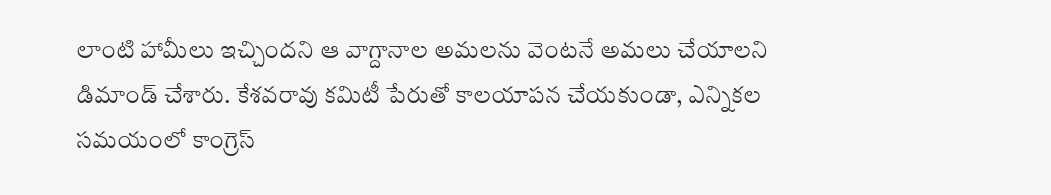లాంటి హామీలు ఇచ్చిందని ఆ వాగ్దానాల అమలను వెంటనే అమలు చేయాలని డిమాండ్ చేశారు. కేశవరావు కమిటీ పేరుతో కాలయాపన చేయకుండా, ఎన్నికల సమయంలో కాంగ్రెస్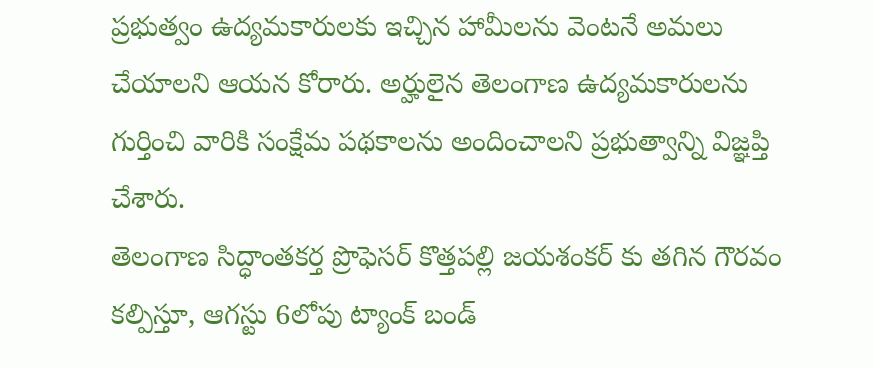ప్రభుత్వం ఉద్యమకారులకు ఇచ్చిన హామీలను వెంటనే అమలు చేయాలని ఆయన కోరారు. అర్హులైన తెలంగాణ ఉద్యమకారులను గుర్తించి వారికి సంక్షేమ పథకాలను అందించాలని ప్రభుత్వాన్ని విజ్ఞప్తి చేశారు.
తెలంగాణ సిద్ధాంతకర్త ప్రొఫెసర్ కొత్తపల్లి జయశంకర్ కు తగిన గౌరవం కల్పిస్తూ, ఆగస్టు 6లోపు ట్యాంక్ బండ్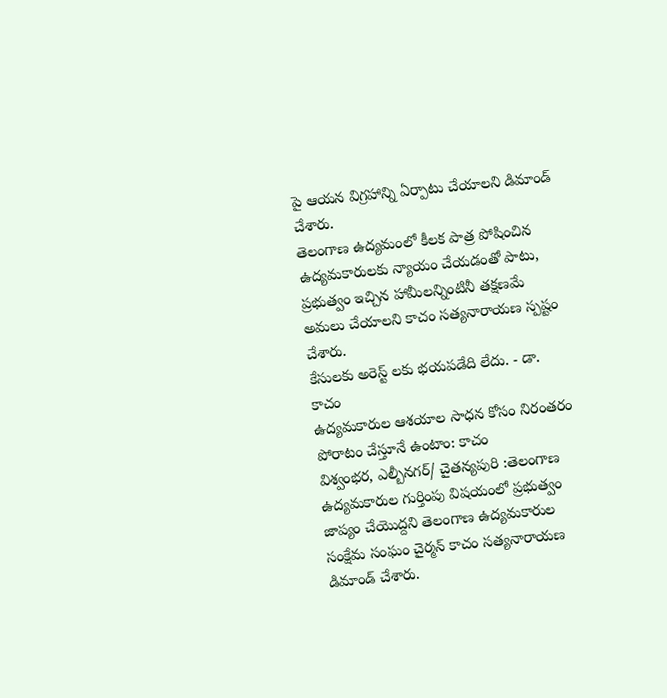పై ఆయన విగ్రహాన్ని ఏర్పాటు చేయాలని డిమాండ్ చేశారు.
తెలంగాణ ఉద్యమంలో కీలక పాత్ర పోషించిన ఉద్యమకారులకు న్యాయం చేయడంతో పాటు, ప్రభుత్వం ఇచ్చిన హామీలన్నింటినీ తక్షణమే అమలు చేయాలని కాచం సత్యనారాయణ స్పష్టం చేశారు.
కేసులకు అరెస్ట్ లకు భయపడేది లేదు. - డా. కాచం
ఉద్యమకారుల ఆశయాల సాధన కోసం నిరంతరం పోరాటం చేస్తూనే ఉంటాం: కాచం
విశ్వంభర, ఎల్బీనగర్/ చైతన్యపురి :తెలంగాణ ఉద్యమకారుల గుర్తింపు విషయంలో ప్రభుత్వం జాప్యం చేయొద్దని తెలంగాణ ఉద్యమకారుల సంక్షేమ సంఘం చైర్మన్ కాచం సత్యనారాయణ డిమాండ్ చేశారు.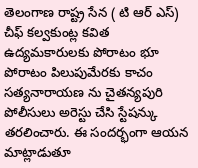తెలంగాణ రాష్ట్ర సేన ( టి ఆర్ ఎస్) చీఫ్ కల్వకుంట్ల కవిత ఉద్యమకారులకు పోరాటం భూ పోరాటం పిలుపుమేరకు కాచం సత్యనారాయణ ను చైతన్యపురి పోలీసులు అరెస్టు చేసి స్టేషన్కు తరలించారు. ఈ సందర్భంగా ఆయన మాట్లాడుతూ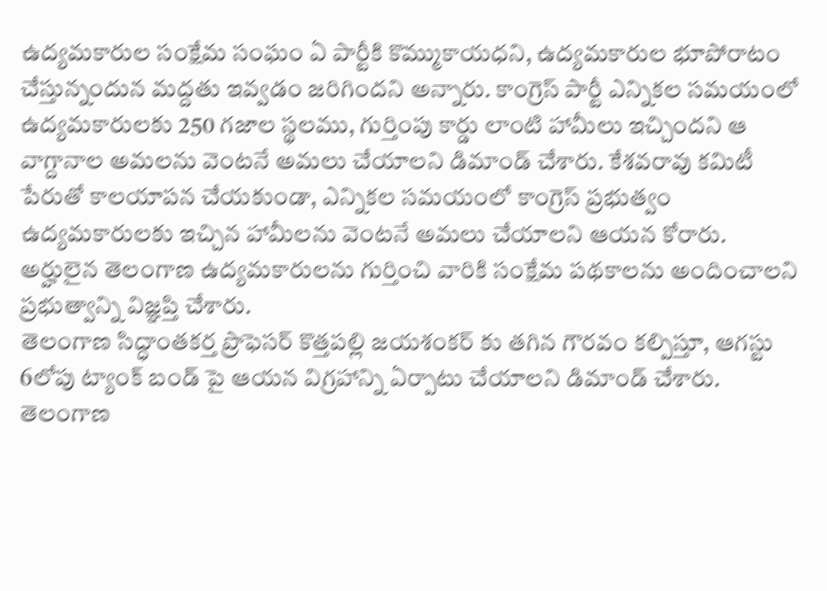ఉద్యమకారుల సంక్షేమ సంఘం ఏ పార్టీకి కొమ్ముకాయధని, ఉద్యమకారుల భూపోరాటం చేస్తున్నందున మద్దతు ఇవ్వడం జరిగిందని అన్నారు. కాంగ్రెస్ పార్టీ ఎన్నికల సమయంలో ఉద్యమకారులకు 250 గజాల స్థలము, గుర్తింపు కార్డు లాంటి హామీలు ఇచ్చిందని ఆ వాగ్దానాల అమలను వెంటనే అమలు చేయాలని డిమాండ్ చేశారు. కేశవరావు కమిటీ పేరుతో కాలయాపన చేయకుండా, ఎన్నికల సమయంలో కాంగ్రెస్ ప్రభుత్వం ఉద్యమకారులకు ఇచ్చిన హామీలను వెంటనే అమలు చేయాలని ఆయన కోరారు. అర్హులైన తెలంగాణ ఉద్యమకారులను గుర్తించి వారికి సంక్షేమ పథకాలను అందించాలని ప్రభుత్వాన్ని విజ్ఞప్తి చేశారు.
తెలంగాణ సిద్ధాంతకర్త ప్రొఫెసర్ కొత్తపల్లి జయశంకర్ కు తగిన గౌరవం కల్పిస్తూ, ఆగస్టు 6లోపు ట్యాంక్ బండ్ పై ఆయన విగ్రహాన్ని ఏర్పాటు చేయాలని డిమాండ్ చేశారు.
తెలంగాణ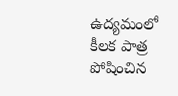ఉద్యమంలో కీలక పాత్ర పోషించిన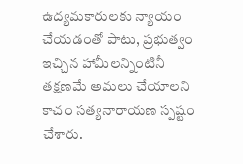ఉద్యమకారులకు న్యాయం చేయడంతో పాటు, ప్రభుత్వం ఇచ్చిన హామీలన్నింటినీ తక్షణమే అమలు చేయాలని కాచం సత్యనారాయణ స్పష్టం చేశారు.